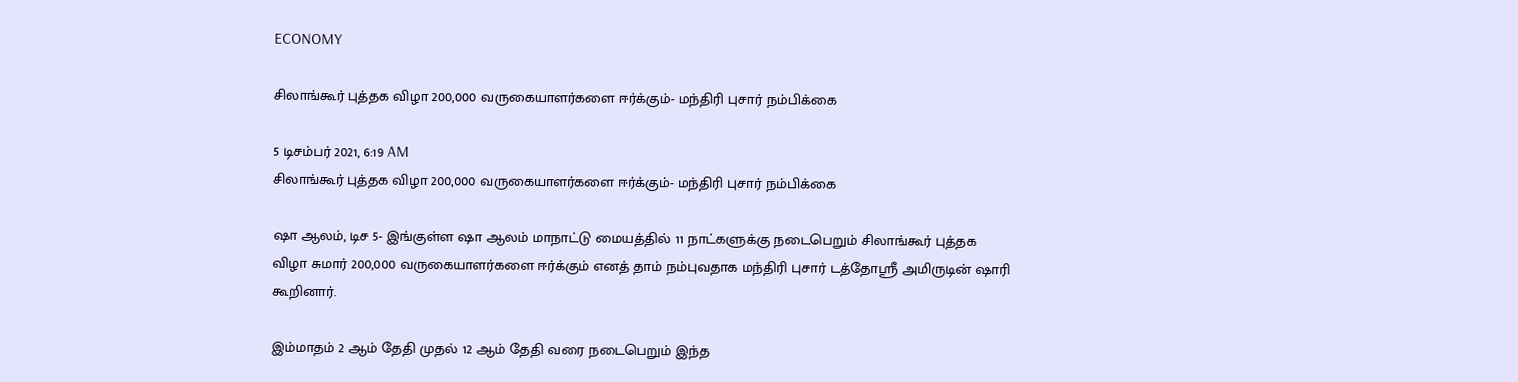ECONOMY

சிலாங்கூர் புத்தக விழா 200,000 வருகையாளர்களை ஈர்க்கும்- மந்திரி புசார் நம்பிக்கை

5 டிசம்பர் 2021, 6:19 AM
சிலாங்கூர் புத்தக விழா 200,000 வருகையாளர்களை ஈர்க்கும்- மந்திரி புசார் நம்பிக்கை

ஷா ஆலம், டிச 5- இங்குள்ள ஷா ஆலம் மாநாட்டு மையத்தில் 11 நாட்களுக்கு நடைபெறும் சிலாங்கூர் புத்தக விழா சுமார் 200,000 வருகையாளர்களை ஈர்க்கும் எனத் தாம் நம்புவதாக மந்திரி புசார் டத்தோஸ்ரீ அமிருடின் ஷாரி கூறினார்.

இம்மாதம் 2 ஆம் தேதி முதல் 12 ஆம் தேதி வரை நடைபெறும் இந்த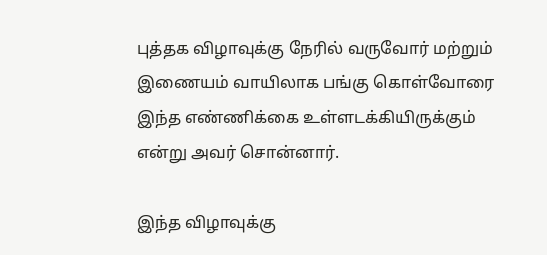புத்தக விழாவுக்கு நேரில் வருவோர் மற்றும் இணையம் வாயிலாக பங்கு கொள்வோரை இந்த எண்ணிக்கை உள்ளடக்கியிருக்கும் என்று அவர் சொன்னார்.

இந்த விழாவுக்கு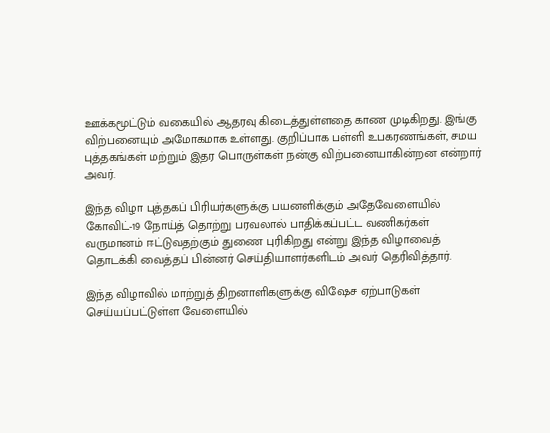ஊக்கமூட்டும் வகையில் ஆதரவு கிடைத்துள்ளதை காண முடிகிறது. இங்கு விற்பனையும் அமோகமாக உள்ளது. குறிப்பாக பள்ளி உபகரணங்கள், சமய புத்தகங்கள் மற்றும் இதர பொருள்கள் நன்கு விற்பனையாகின்றன என்றார் அவர்.

இந்த விழா புத்தகப் பிரியர்களுக்கு பயனளிக்கும் அதேவேளையில் கோவிட்-19 நோய்த் தொற்று பரவலால் பாதிக்கப்பட்ட வணிகர்கள் வருமானம் ஈட்டுவதற்கும் துணை புரிகிறது என்று இந்த விழாவைத் தொடக்கி வைத்தப் பின்னர் செய்தியாளர்களிடம் அவர் தெரிவித்தார்.

இந்த விழாவில் மாற்றுத் திறனாளிகளுக்கு விஷேச ஏற்பாடுகள் செய்யப்பட்டுள்ள வேளையில்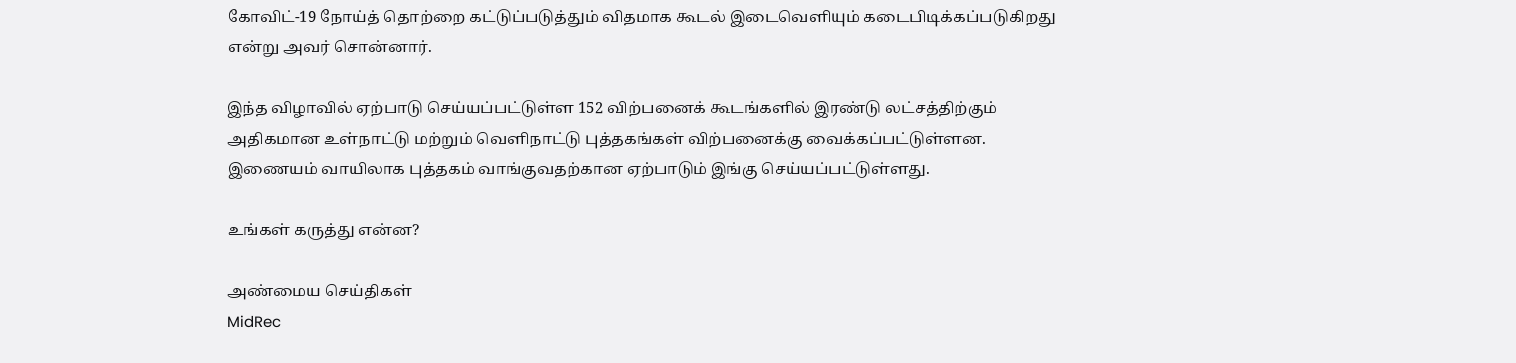கோவிட்-19 நோய்த் தொற்றை கட்டுப்படுத்தும் விதமாக கூடல் இடைவெளியும் கடைபிடிக்கப்படுகிறது என்று அவர் சொன்னார்.

இந்த விழாவில் ஏற்பாடு செய்யப்பட்டுள்ள 152 விற்பனைக் கூடங்களில் இரண்டு லட்சத்திற்கும் அதிகமான உள்நாட்டு மற்றும் வெளிநாட்டு புத்தகங்கள் விற்பனைக்கு வைக்கப்பட்டுள்ளன. இணையம் வாயிலாக புத்தகம் வாங்குவதற்கான ஏற்பாடும் இங்கு செய்யப்பட்டுள்ளது.

உங்கள் கருத்து என்ன?

அண்மைய செய்திகள்
MidRec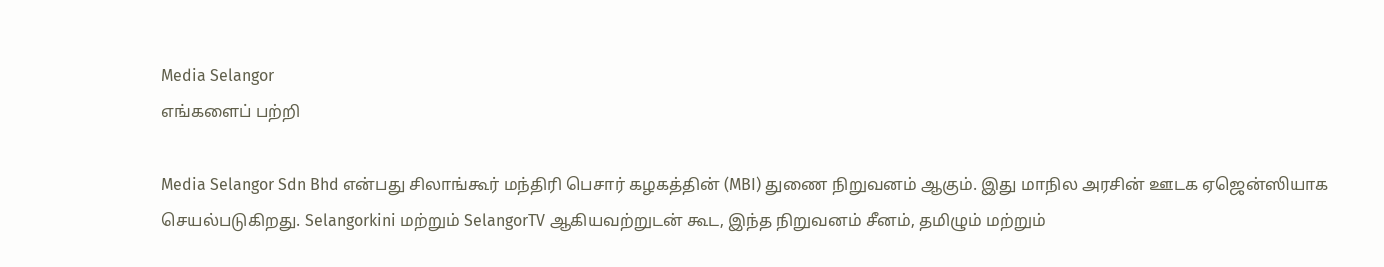Media Selangor
எங்களைப் பற்றி

Media Selangor Sdn Bhd என்பது சிலாங்கூர் மந்திரி பெசார் கழகத்தின் (MBI) துணை நிறுவனம் ஆகும். இது மாநில அரசின் ஊடக ஏஜென்ஸியாக செயல்படுகிறது. Selangorkini மற்றும் SelangorTV ஆகியவற்றுடன் கூட, இந்த நிறுவனம் சீனம், தமிழும் மற்றும்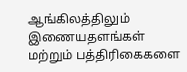ஆங்கிலத்திலும் இணையதளங்கள் மற்றும் பத்திரிகைகளை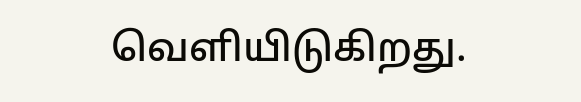வெளியிடுகிறது.